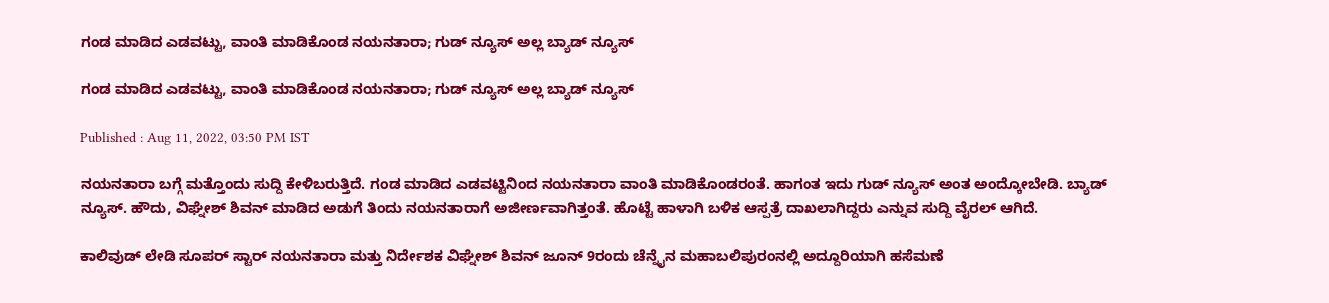ಗಂಡ ಮಾಡಿದ ಎಡವಟ್ಟು, ವಾಂತಿ ಮಾಡಿಕೊಂಡ ನಯನತಾರಾ; ಗುಡ್ ನ್ಯೂಸ್ ಅಲ್ಲ ಬ್ಯಾಡ್ ನ್ಯೂಸ್

ಗಂಡ ಮಾಡಿದ ಎಡವಟ್ಟು, ವಾಂತಿ ಮಾಡಿಕೊಂಡ ನಯನತಾರಾ; ಗುಡ್ ನ್ಯೂಸ್ ಅಲ್ಲ ಬ್ಯಾಡ್ ನ್ಯೂಸ್

Published : Aug 11, 2022, 03:50 PM IST

ನಯನತಾರಾ ಬಗ್ಗೆ ಮತ್ತೊಂದು ಸುದ್ದಿ ಕೇಳಿಬರುತ್ತಿದೆ. ಗಂಡ ಮಾಡಿದ ಎಡವಟ್ಟಿನಿಂದ ನಯನತಾರಾ ವಾಂತಿ ಮಾಡಿಕೊಂಡರಂತೆ. ಹಾಗಂತ ಇದು ಗುಡ್ ನ್ಯೂಸ್ ಅಂತ ಅಂದ್ಕೋಬೇಡಿ. ಬ್ಯಾಡ್ ನ್ಯೂಸ್. ಹೌದು, ವಿಘ್ನೇಶ್ ಶಿವನ್ ಮಾಡಿದ ಅಡುಗೆ ತಿಂದು ನಯನತಾರಾಗೆ ಅಜೀರ್ಣವಾಗಿತ್ತಂತೆ. ಹೊಟ್ಟೆ ಹಾಳಾಗಿ ಬಳಿಕ ಆಸ್ಪತ್ರೆ ದಾಖಲಾಗಿದ್ದರು ಎನ್ನುವ ಸುದ್ದಿ ವೈರಲ್ ಆಗಿದೆ.

ಕಾಲಿವುಡ್ ಲೇಡಿ ಸೂಪರ್ ಸ್ಟಾರ್ ನಯನತಾರಾ ಮತ್ತು ನಿರ್ದೇಶಕ ವಿಘ್ನೇಶ್ ಶಿವನ್ ಜೂನ್ 9ರಂದು ಚೆನ್ನೈನ ಮಹಾಬಲಿಪುರಂನಲ್ಲಿ ಅದ್ದೂರಿಯಾಗಿ ಹಸೆಮಣೆ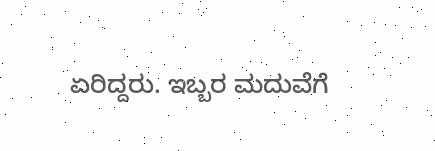ಏರಿದ್ದರು. ಇಬ್ಬರ ಮದುವೆಗೆ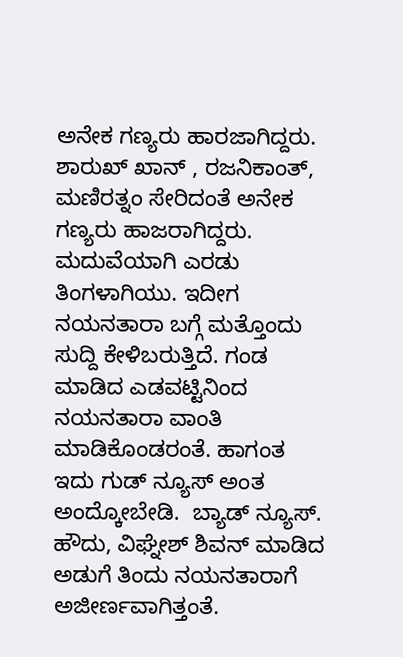ಅನೇಕ ಗಣ್ಯರು ಹಾರಜಾಗಿದ್ದರು. ಶಾರುಖ್ ಖಾನ್ , ರಜನಿಕಾಂತ್, ಮಣಿರತ್ನಂ ಸೇರಿದಂತೆ ಅನೇಕ ಗಣ್ಯರು ಹಾಜರಾಗಿದ್ದರು. ಮದುವೆಯಾಗಿ ಎರಡು ತಿಂಗಳಾಗಿಯು. ಇದೀಗ ನಯನತಾರಾ ಬಗ್ಗೆ ಮತ್ತೊಂದು ಸುದ್ದಿ ಕೇಳಿಬರುತ್ತಿದೆ. ಗಂಡ ಮಾಡಿದ ಎಡವಟ್ಟಿನಿಂದ ನಯನತಾರಾ ವಾಂತಿ ಮಾಡಿಕೊಂಡರಂತೆ. ಹಾಗಂತ ಇದು ಗುಡ್ ನ್ಯೂಸ್ ಅಂತ ಅಂದ್ಕೋಬೇಡಿ.  ಬ್ಯಾಡ್ ನ್ಯೂಸ್. ಹೌದು, ವಿಘ್ನೇಶ್ ಶಿವನ್ ಮಾಡಿದ ಅಡುಗೆ ತಿಂದು ನಯನತಾರಾಗೆ ಅಜೀರ್ಣವಾಗಿತ್ತಂತೆ.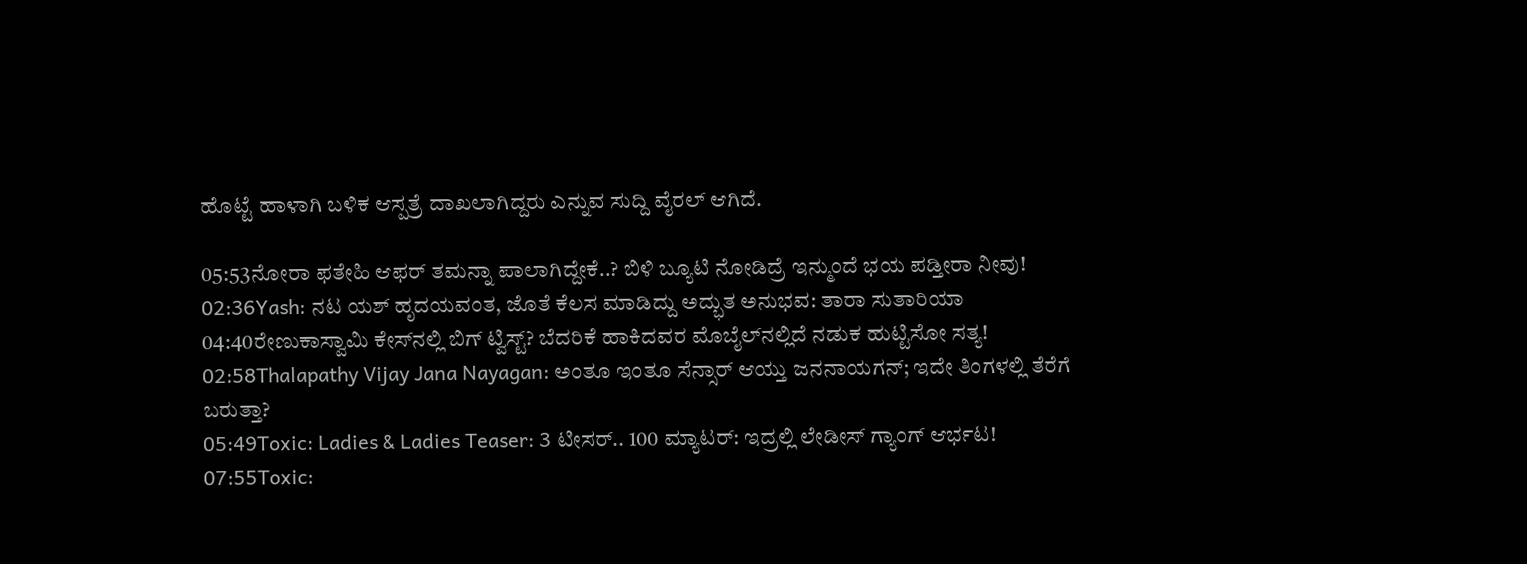ಹೊಟ್ಟೆ ಹಾಳಾಗಿ ಬಳಿಕ ಆಸ್ಪತ್ರೆ ದಾಖಲಾಗಿದ್ದರು ಎನ್ನುವ ಸುದ್ದಿ ವೈರಲ್ ಆಗಿದೆ.

05:53ನೋರಾ ಫತೇಹಿ ಆಫರ್ ತಮನ್ನಾ ಪಾಲಾಗಿದ್ದೇಕೆ..? ಬಿಳಿ ಬ್ಯೂಟಿ ನೋಡಿದ್ರೆ ಇನ್ಮುಂದೆ ಭಯ ಪಡ್ತೀರಾ ನೀವು!
02:36Yash: ನಟ ಯಶ್ ಹೃದಯವಂತ, ಜೊತೆ ಕೆಲಸ ಮಾಡಿದ್ದು ಅದ್ಭುತ ಅನುಭವ: ತಾರಾ ಸುತಾರಿಯಾ
04:40ರೇಣುಕಾಸ್ವಾಮಿ ಕೇಸ್‌ನಲ್ಲಿ ಬಿಗ್ ಟ್ವಿಸ್ಟ್? ಬೆದರಿಕೆ ಹಾಕಿದವರ ಮೊಬೈಲ್‌ನಲ್ಲಿದೆ ನಡುಕ ಹುಟ್ಟಿಸೋ ಸತ್ಯ!
02:58Thalapathy Vijay Jana Nayagan: ಅಂತೂ ಇಂತೂ ಸೆನ್ಸಾರ್ ಆಯ್ತು ಜನನಾಯಗನ್; ಇದೇ ತಿಂಗಳಲ್ಲಿ ತೆರೆಗೆ ಬರುತ್ತಾ?
05:49Toxic: Ladies & Ladies Teaser: 3 ಟೀಸರ್.. 100 ಮ್ಯಾಟರ್: ಇದ್ರಲ್ಲಿ ಲೇಡೀಸ್ ಗ್ಯಾಂಗ್ ಆರ್ಭಟ!
07:55Toxic: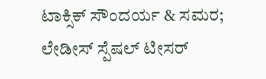ಟಾಕ್ಸಿಕ್ ಸೌಂದರ್ಯ & ಸಮರ; ಲೇಡೀಸ್ ಸ್ಪೆಷಲ್ ಟೀಸರ್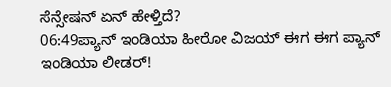ಸೆನ್ಸೇಷನ್‌ ಏನ್ ಹೇಳ್ತಿದೆ?
06:49ಪ್ಯಾನ್ ಇಂಡಿಯಾ ಹೀರೋ ವಿಜಯ್ ಈಗ ಈಗ ಪ್ಯಾನ್ ಇಂಡಿಯಾ ಲೀಡರ್!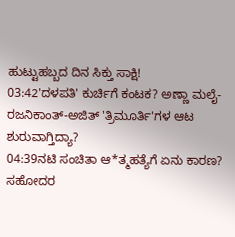ಹುಟ್ಟುಹಬ್ಬದ ದಿನ ಸಿಕ್ತು ಸಾಕ್ಷಿ!
03:42'ದಳಪತಿ' ಕುರ್ಚಿಗೆ ಕಂಟಕ? ಅಣ್ಣಾ ಮಲೈ-ರಜನಿಕಾಂತ್-ಅಜಿತ್ 'ತ್ರಿಮೂರ್ತಿ'ಗಳ ಆಟ ಶುರುವಾಗ್ತಿದ್ಯಾ?
04:39ನಟಿ ಸಂಚಿತಾ ಆ*ತ್ಮಹತ್ಯೆಗೆ ಏನು ಕಾರಣ? ಸಹೋದರ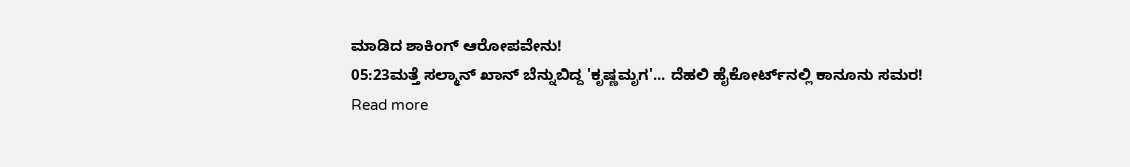ಮಾಡಿದ ಶಾಕಿಂಗ್ ಆರೋಪವೇನು!
05:23ಮತ್ತೆ ಸಲ್ಮಾನ್ ಖಾನ್ ಬೆನ್ನುಬಿದ್ದ 'ಕೃಷ್ಣಮೃಗ'... ದೆಹಲಿ ಹೈಕೋರ್ಟ್‌ನಲ್ಲಿ ಕಾನೂನು ಸಮರ!
Read more